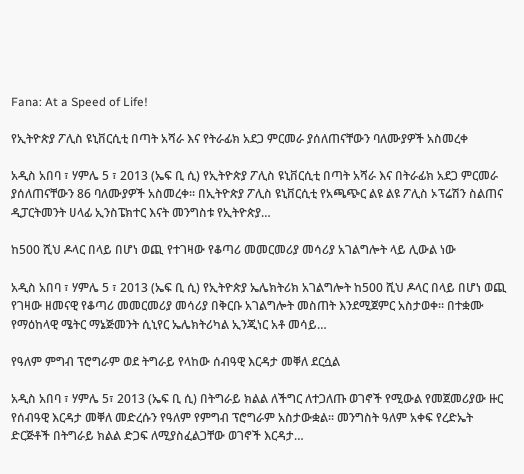Fana: At a Speed of Life!

የኢትዮጵያ ፖሊስ ዩኒቨርሲቲ በጣት አሻራ እና የትራፊክ አደጋ ምርመራ ያሰለጠናቸውን ባለሙያዎች አስመረቀ

አዲስ አበባ ፣ ሃምሌ 5 ፣ 2013 (ኤፍ ቢ ሲ) የኢትዮጵያ ፖሊስ ዩኒቨርሲቲ በጣት አሻራ እና በትራፊክ አደጋ ምርመራ ያሰለጠናቸውን 86 ባለሙያዎች አስመረቀ፡፡ በኢትዮጵያ ፖሊስ ዩኒቨርሲቲ የአጫጭር ልዩ ልዩ ፖሊስ ኦፕሬሽን ስልጠና ዲፓርትመንት ሀላፊ ኢንስፔክተር እናት መንግስቱ የኢትዮጵያ…

ከ500 ሺህ ዶላር በላይ በሆነ ወጪ የተገዛው የቆጣሪ መመርመሪያ መሳሪያ አገልግሎት ላይ ሊውል ነው

አዲስ አበባ ፣ ሃምሌ 5 ፣ 2013 (ኤፍ ቢ ሲ) የኢትዮጵያ ኤሌክትሪክ አገልግሎት ከ500 ሺህ ዶላር በላይ በሆነ ወጪ የገዛው ዘመናዊ የቆጣሪ መመርመሪያ መሳሪያ በቅርቡ አገልግሎት መስጠት እንደሚጀምር አስታወቀ፡፡ በተቋሙ የማዕከላዊ ሜትር ማኔጅመንት ሲኒየር ኤሌክትሪካል ኢንጂነር አቶ መሳይ…

የዓለም ምግብ ፕሮግራም ወደ ትግራይ የላከው ሰብዓዊ እርዳታ መቐለ ደርሷል

አዲስ አበባ ፣ ሃምሌ 5፣ 2013 (ኤፍ ቢ ሲ) በትግራይ ክልል ለችግር ለተጋለጡ ወገኖች የሚውል የመጀመሪያው ዙር የሰብዓዊ እርዳታ መቐለ መድረሱን የዓለም የምግብ ፕሮግራም አስታውቋል፡፡ መንግስት ዓለም አቀፍ የረድኤት ድርጅቶች በትግራይ ክልል ድጋፍ ለሚያስፈልጋቸው ወገኖች እርዳታ…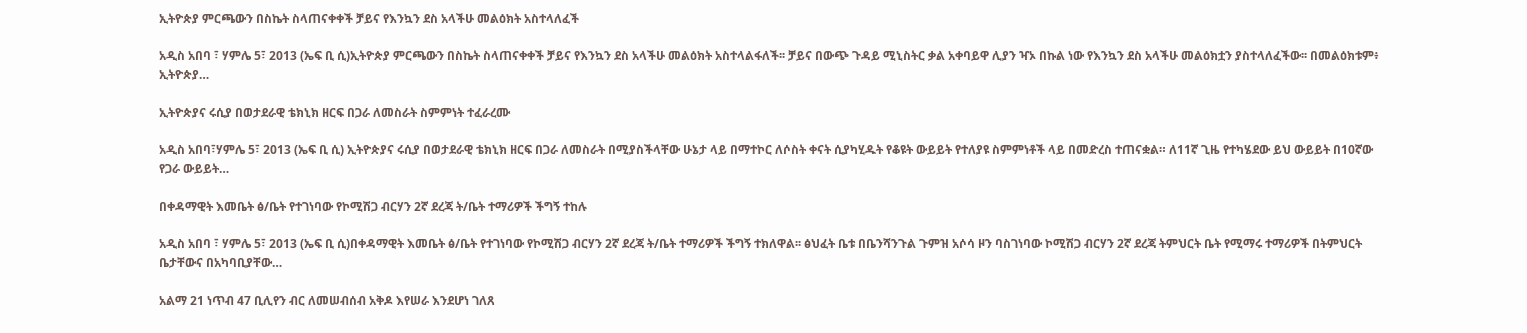ኢትዮጵያ ምርጫውን በስኬት ስላጠናቀቀች ቻይና የእንኳን ደስ አላችሁ መልዕክት አስተላለፈች

አዲስ አበባ ፣ ሃምሌ 5፣ 2013 (ኤፍ ቢ ሲ)ኢትዮጵያ ምርጫውን በስኬት ስላጠናቀቀች ቻይና የእንኳን ደስ አላችሁ መልዕክት አስተላልፋለች፡፡ ቻይና በውጭ ጉዳይ ሚኒስትር ቃል አቀባይዋ ሊያን ዣኦ በኩል ነው የእንኳን ደስ አላችሁ መልዕክቷን ያስተላለፈችው፡፡ በመልዕክቱም፥ ኢትዮጵያ…

ኢትዮጵያና ሩሲያ በወታደራዊ ቴክኒክ ዘርፍ በጋራ ለመስራት ስምምነት ተፈራረሙ

አዲስ አበባ፣ሃምሌ 5፣ 2013 (ኤፍ ቢ ሲ) ኢትዮጵያና ሩሲያ በወታደራዊ ቴክኒክ ዘርፍ በጋራ ለመስራት በሚያስችላቸው ሁኔታ ላይ በማተኮር ለሶስት ቀናት ሲያካሂዱት የቆዩት ውይይት የተለያዩ ስምምነቶች ላይ በመድረስ ተጠናቋል። ለ11ኛ ጊዜ የተካሄደው ይህ ውይይት በ10ኛው የጋራ ውይይት…

በቀዳማዊት እመቤት ፅ/ቤት የተገነባው የኮሚሽጋ ብርሃን 2ኛ ደረጃ ት/ቤት ተማሪዎች ችግኝ ተከሉ

አዲስ አበባ ፣ ሃምሌ 5፣ 2013 (ኤፍ ቢ ሲ)በቀዳማዊት እመቤት ፅ/ቤት የተገነባው የኮሚሽጋ ብርሃን 2ኛ ደረጃ ት/ቤት ተማሪዎች ችግኝ ተክለዋል፡፡ ፅህፈት ቤቱ በቤንሻንጉል ጉምዝ አሶሳ ዞን ባስገነባው ኮሚሽጋ ብርሃን 2ኛ ደረጃ ትምህርት ቤት የሚማሩ ተማሪዎች በትምህርት ቤታቸውና በአካባቢያቸው…

አልማ 21 ነጥብ 47 ቢሊየን ብር ለመሠብሰብ አቅዶ እየሠራ እንደሆነ ገለጸ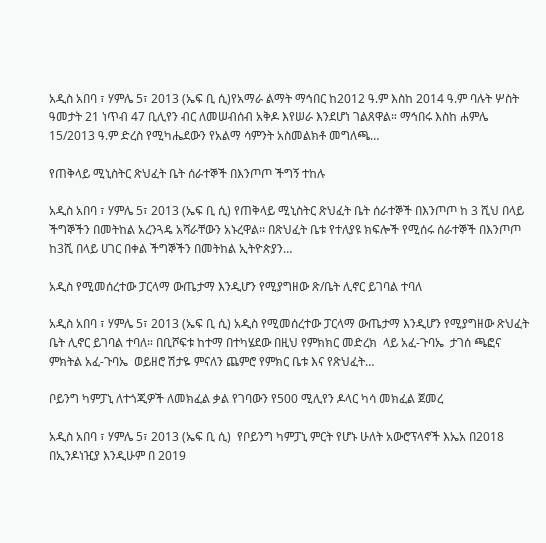አዲስ አበባ ፣ ሃምሌ 5፣ 2013 (ኤፍ ቢ ሲ)የአማራ ልማት ማኅበር ከ2012 ዓ.ም እስከ 2014 ዓ.ም ባሉት ሦስት ዓመታት 21 ነጥብ 47 ቢሊየን ብር ለመሠብሰብ አቅዶ እየሠራ እንደሆነ ገልጸዋል። ማኅበሩ እስከ ሐምሌ 15/2013 ዓ.ም ድረስ የሚካሔደውን የአልማ ሳምንት አስመልክቶ መግለጫ…

የጠቅላይ ሚኒስትር ጽህፈት ቤት ሰራተኞች በእንጦጦ ችግኝ ተከሉ

አዲስ አበባ ፣ ሃምሌ 5፣ 2013 (ኤፍ ቢ ሲ) የጠቅላይ ሚኒስትር ጽህፈት ቤት ሰራተኞች በእንጦጦ ከ 3 ሺህ በላይ ችግኞችን በመትከል አረንጓዴ አሻራቸውን አኑረዋል፡፡ በጽህፈት ቤቱ የተለያዩ ክፍሎች የሚሰሩ ሰራተኞች በእንጦጦ ከ3ሺ በላይ ሀገር በቀል ችግኞችን በመትከል ኢትዮጵያን…

አዲስ የሚመሰረተው ፓርላማ ውጤታማ እንዲሆን የሚያግዘው ጽ/ቤት ሊኖር ይገባል ተባለ

አዲስ አበባ ፣ ሃምሌ 5፣ 2013 (ኤፍ ቢ ሲ) አዲስ የሚመሰረተው ፓርላማ ውጤታማ እንዲሆን የሚያግዘው ጽህፈት ቤት ሊኖር ይገባል ተባለ። በቢሾፍቱ ከተማ በተካሄደው በዚህ የምክክር መድረክ  ላይ አፈ-ጉባኤ  ታገሰ ጫፎና ምክትል አፈ-ጉባኤ  ወይዘሮ ሽታዬ ምናለን ጨምሮ የምክር ቤቱ እና የጽህፈት…

ቦይንግ ካምፓኒ ለተጎጂዎች ለመክፈል ቃል የገባውን የ500 ሚሊየን ዶላር ካሳ መክፈል ጀመረ

አዲስ አበባ ፣ ሃምሌ 5፣ 2013 (ኤፍ ቢ ሲ)  የቦይንግ ካምፓኒ ምርት የሆኑ ሁለት አውሮፕላኖች እኤአ በ2018 በኢንዶነዢያ እንዲሁም በ 2019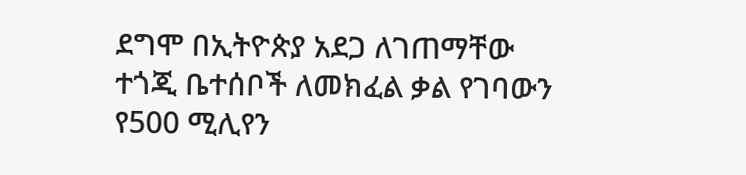ደግሞ በኢትዮጵያ አደጋ ለገጠማቸው ተጎጂ ቤተሰቦች ለመክፈል ቃል የገባውን የ500 ሚሊየን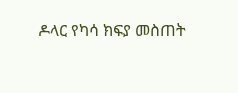ዶላር የካሳ ክፍያ መስጠት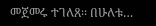መጀመሩ ተገለጸ፡፡ በሁለቱ…